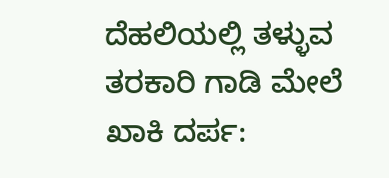ದೆಹಲಿಯಲ್ಲಿ ತಳ್ಳುವ ತರಕಾರಿ ಗಾಡಿ ಮೇಲೆ ಖಾಕಿ ದರ್ಪ: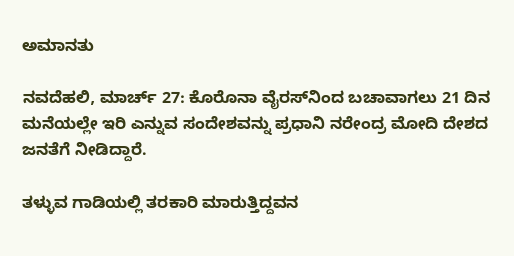ಅಮಾನತು

ನವದೆಹಲಿ, ಮಾರ್ಚ್ 27: ಕೊರೊನಾ ವೈರಸ್‌ನಿಂದ ಬಚಾವಾಗಲು 21 ದಿನ ಮನೆಯಲ್ಲೇ ಇರಿ ಎನ್ನುವ ಸಂದೇಶವನ್ನು ಪ್ರಧಾನಿ ನರೇಂದ್ರ ಮೋದಿ ದೇಶದ ಜನತೆಗೆ ನೀಡಿದ್ದಾರೆ.

ತಳ್ಳುವ ಗಾಡಿಯಲ್ಲಿ ತರಕಾರಿ ಮಾರುತ್ತಿದ್ದವನ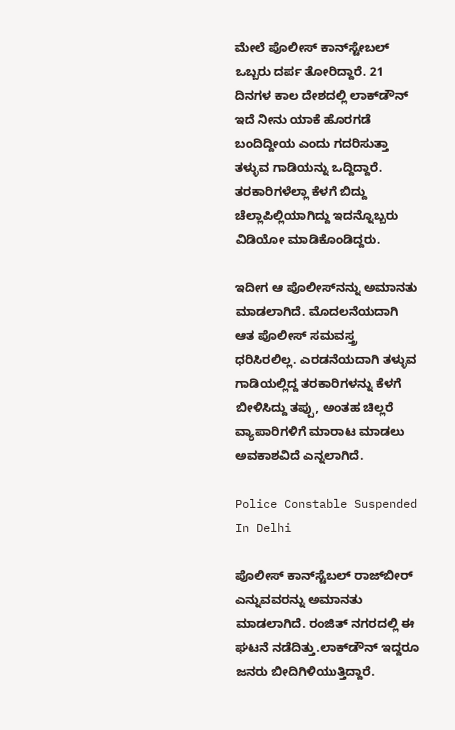ಮೇಲೆ ಪೊಲೀಸ್ ಕಾನ್‌ಸ್ಟೇಬಲ್ ಒಬ್ಬರು ದರ್ಪ ತೋರಿದ್ದಾರೆ. 21 ದಿನಗಳ ಕಾಲ ದೇಶದಲ್ಲಿ ಲಾಕ್‌ಡೌನ್‌ ಇದೆ ನೀನು ಯಾಕೆ ಹೊರಗಡೆ ಬಂದಿದ್ದೀಯ ಎಂದು ಗದರಿಸುತ್ತಾ ತಳ್ಳುವ ಗಾಡಿಯನ್ನು ಒದ್ದಿದ್ದಾರೆ. ತರಕಾರಿಗಳೆಲ್ಲಾ ಕೆಳಗೆ ಬಿದ್ದು ಚೆಲ್ಲಾಪಿಲ್ಲಿಯಾಗಿದ್ದು ಇದನ್ನೊಬ್ಬರು ವಿಡಿಯೋ ಮಾಡಿಕೊಂಡಿದ್ದರು.

ಇದೀಗ ಆ ಪೊಲೀಸ್‌ನನ್ನು ಅಮಾನತು ಮಾಡಲಾಗಿದೆ. ಮೊದಲನೆಯದಾಗಿ ಆತ ಪೊಲೀಸ್ ಸಮವಸ್ತ್ರ ಧರಿಸಿರಲಿಲ್ಲ. ಎರಡನೆಯದಾಗಿ ತಳ್ಳುವ ಗಾಡಿಯಲ್ಲಿದ್ದ ತರಕಾರಿಗಳನ್ನು ಕೆಳಗೆ ಬೀಳಿಸಿದ್ದು ತಪ್ಪು, ಅಂತಹ ಚಿಲ್ಲರೆ ವ್ಯಾಪಾರಿಗಳಿಗೆ ಮಾರಾಟ ಮಾಡಲು ಅವಕಾಶವಿದೆ ಎನ್ನಲಾಗಿದೆ.

Police Constable Suspended In Delhi

ಪೊಲೀಸ್ ಕಾನ್‌ಸ್ಟೆಬಲ್ ರಾಜ್‌ಬೀರ್ ಎನ್ನುವವರನ್ನು ಅಮಾನತು ಮಾಡಲಾಗಿದೆ. ರಂಜಿತ್ ನಗರದಲ್ಲಿ ಈ ಘಟನೆ ನಡೆದಿತ್ತು.ಲಾಕ್‌ಡೌನ್ ಇದ್ದರೂ ಜನರು ಬೀದಿಗಿಳಿಯುತ್ತಿದ್ದಾರೆ.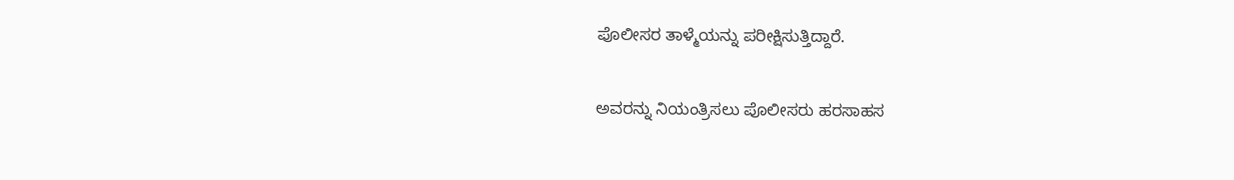ಪೊಲೀಸರ ತಾಳ್ಮೆಯನ್ನು ಪರೀಕ್ಷಿಸುತ್ತಿದ್ದಾರೆ.

ಅವರನ್ನು ನಿಯಂತ್ರಿಸಲು ಪೊಲೀಸರು ಹರಸಾಹಸ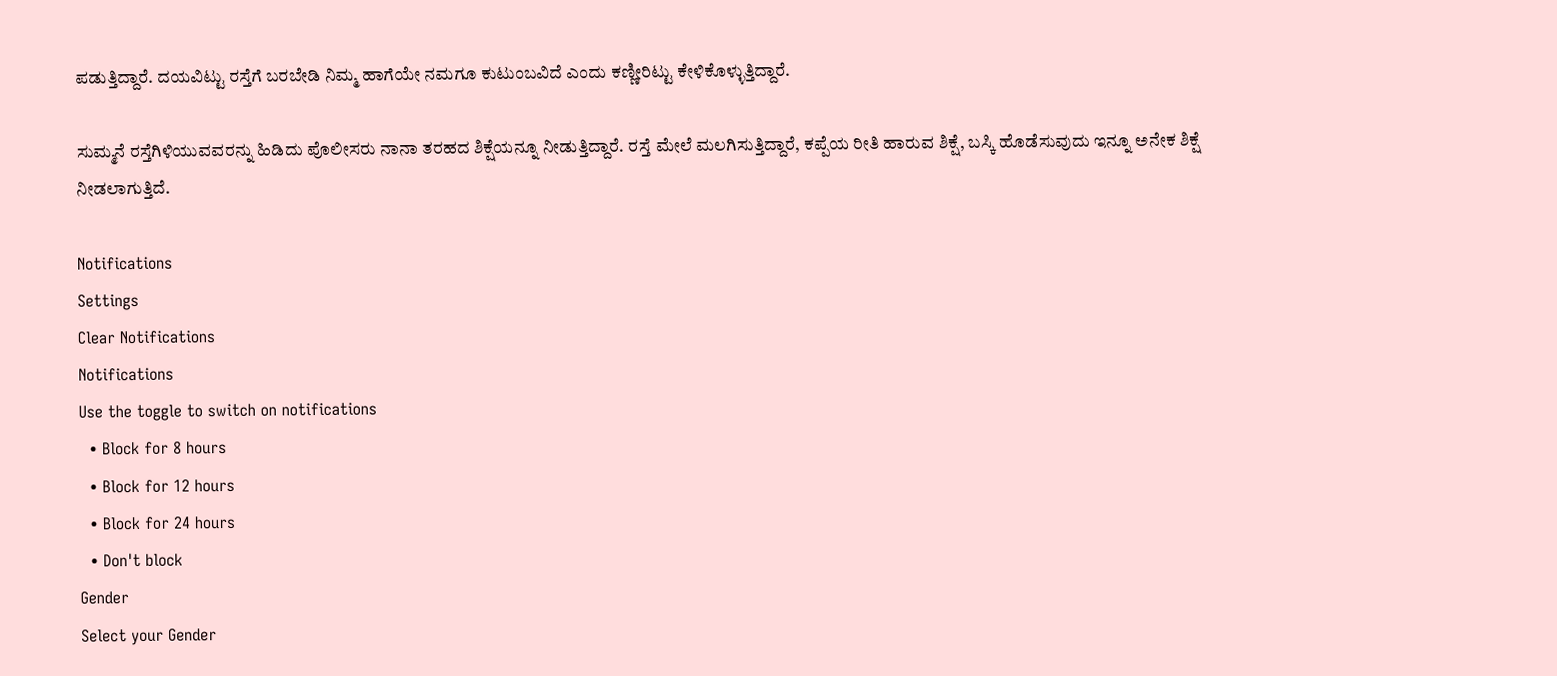ಪಡುತ್ತಿದ್ದಾರೆ. ದಯವಿಟ್ಟು ರಸ್ತೆಗೆ ಬರಬೇಡಿ ನಿಮ್ಮ ಹಾಗೆಯೇ ನಮಗೂ ಕುಟುಂಬವಿದೆ ಎಂದು ಕಣ್ಣೀರಿಟ್ಟು ಕೇಳಿಕೊಳ್ಳುತ್ತಿದ್ದಾರೆ.

ಸುಮ್ಮನೆ ರಸ್ತೆಗಿಳಿಯುವವರನ್ನು ಹಿಡಿದು ಪೊಲೀಸರು ನಾನಾ ತರಹದ ಶಿಕ್ಷೆಯನ್ನೂ ನೀಡುತ್ತಿದ್ದಾರೆ. ರಸ್ತೆ ಮೇಲೆ ಮಲಗಿಸುತ್ತಿದ್ದಾರೆ, ಕಪ್ಪೆಯ ರೀತಿ ಹಾರುವ ಶಿಕ್ಷೆ, ಬಸ್ಕಿ ಹೊಡೆಸುವುದು ಇನ್ನೂ ಅನೇಕ ಶಿಕ್ಷೆ ನೀಡಲಾಗುತ್ತಿದೆ.

Notifications
Settings
Clear Notifications
Notifications
Use the toggle to switch on notifications
  • Block for 8 hours
  • Block for 12 hours
  • Block for 24 hours
  • Don't block
Gender
Select your Gender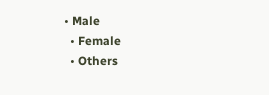• Male
  • Female
  • Others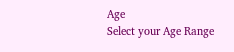Age
Select your Age Range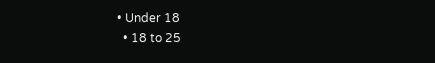• Under 18
  • 18 to 25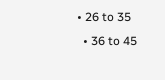• 26 to 35
  • 36 to 45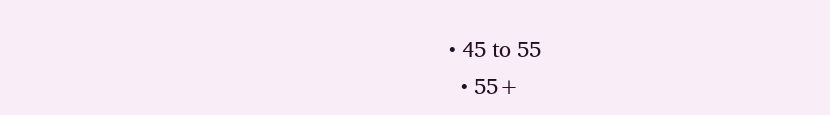• 45 to 55
  • 55+